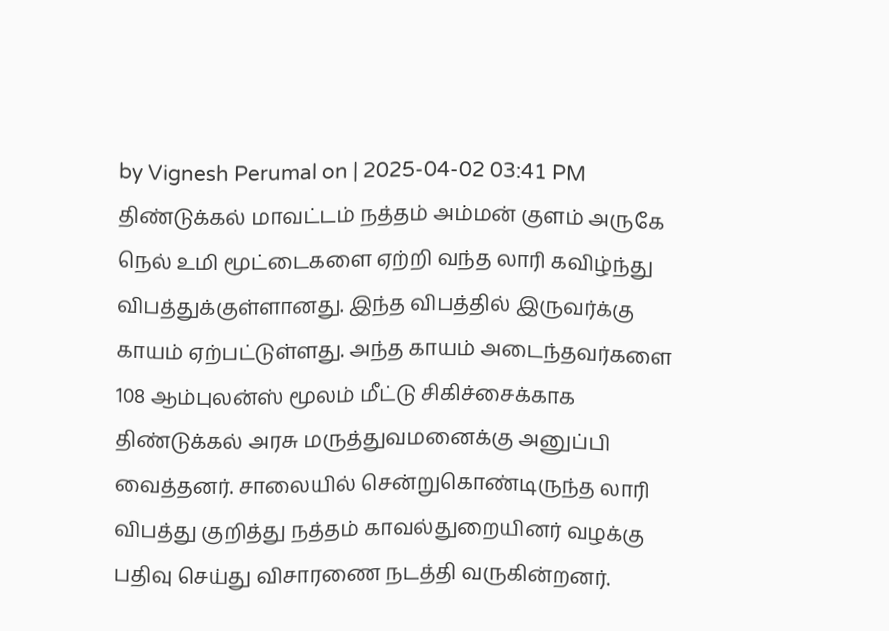by Vignesh Perumal on | 2025-04-02 03:41 PM
திண்டுக்கல் மாவட்டம் நத்தம் அம்மன் குளம் அருகே நெல் உமி மூட்டைகளை ஏற்றி வந்த லாரி கவிழ்ந்து விபத்துக்குள்ளானது. இந்த விபத்தில் இருவர்க்கு காயம் ஏற்பட்டுள்ளது. அந்த காயம் அடைந்தவர்களை 108 ஆம்புலன்ஸ் மூலம் மீட்டு சிகிச்சைக்காக திண்டுக்கல் அரசு மருத்துவமனைக்கு அனுப்பி வைத்தனர். சாலையில் சென்றுகொண்டிருந்த லாரி விபத்து குறித்து நத்தம் காவல்துறையினர் வழக்கு பதிவு செய்து விசாரணை நடத்தி வருகின்றனர்.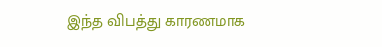இந்த விபத்து காரணமாக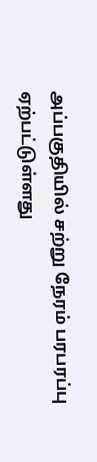அப்பகுதியில் சற்று நேரம் பரபரப்பு ஏற்பட்டுள்ளது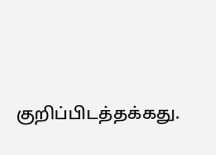குறிப்பிடத்தக்கது.